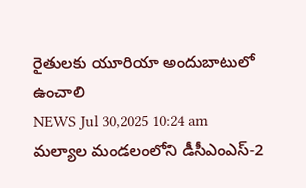రైతులకు యూరియా అందుబాటులో ఉంచాలి
NEWS Jul 30,2025 10:24 am
మల్యాల మండలంలోని డీసీఎంఎస్-2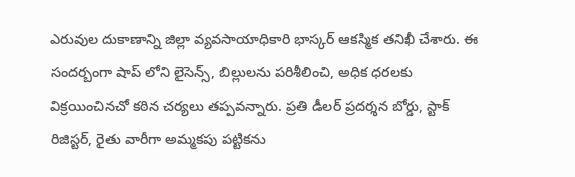ఎరువుల దుకాణాన్ని జిల్లా వ్యవసాయాధికారి భాస్కర్ ఆకస్మిక తనిఖీ చేశారు. ఈ సందర్బంగా షాప్ లోని లైసెన్స్, బిల్లులను పరిశీలించి, అధిక ధరలకు విక్రయించినచో కఠిన చర్యలు తప్పవన్నారు. ప్రతి డీలర్ ప్రదర్శన బోర్డు, స్టాక్ రిజిస్టర్, రైతు వారీగా అమ్మకపు పట్టికను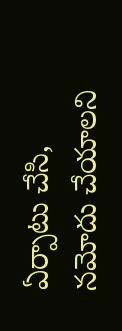ఏర్పాటు చేసి, నమోదు చేయాలని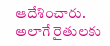ఆదేశించారు. అలాగే రైతులకు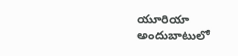యూరియా అందుబాటులో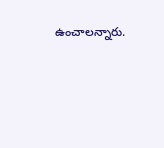ఉంచాలన్నారు.